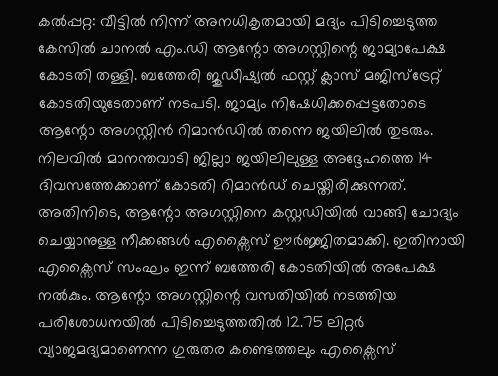കൽപ്പറ്റ: വീട്ടിൽ നിന്ന് അനധികൃതമായി മദ്യം പിടിച്ചെടുത്ത കേസിൽ ചാനൽ എം.ഡി ആന്റോ അഗസ്റ്റിന്റെ ജാമ്യാപേക്ഷ കോടതി തള്ളി. ബത്തേരി ജുഡീഷ്യൽ ഫസ്റ്റ് ക്ലാസ് മജിസ്ട്രേറ്റ് കോടതിയുടേതാണ് നടപടി. ജാമ്യം നിഷേധിക്കപ്പെട്ടതോടെ ആന്റോ അഗസ്റ്റിൻ റിമാൻഡിൽ തന്നെ ജയിലിൽ തുടരും. നിലവിൽ മാനന്തവാടി ജില്ലാ ജയിലിലുള്ള അദ്ദേഹത്തെ 14 ദിവസത്തേക്കാണ് കോടതി റിമാൻഡ് ചെയ്തിരിക്കുന്നത്.
അതിനിടെ, ആന്റോ അഗസ്റ്റിനെ കസ്റ്റഡിയിൽ വാങ്ങി ചോദ്യം ചെയ്യാനുള്ള നീക്കങ്ങൾ എക്സൈസ് ഊർജ്ജിതമാക്കി. ഇതിനായി എക്സൈസ് സംഘം ഇന്ന് ബത്തേരി കോടതിയിൽ അപേക്ഷ നൽകും. ആന്റോ അഗസ്റ്റിന്റെ വസതിയിൽ നടത്തിയ പരിശോധനയിൽ പിടിച്ചെടുത്തതിൽ 12.75 ലിറ്റർ വ്യാജമദ്യമാണെന്ന ഗുരുതര കണ്ടെത്തലും എക്സൈസ്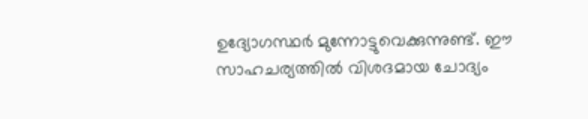ഉദ്യോഗസ്ഥർ മുന്നോട്ടുവെക്കുന്നുണ്ട്. ഈ സാഹചര്യത്തിൽ വിശദമായ ചോദ്യം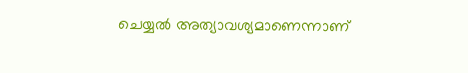ചെയ്യൽ അത്യാവശ്യമാണെന്നാണ്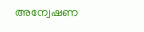അന്വേഷണ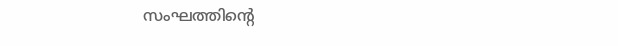സംഘത്തിന്റെ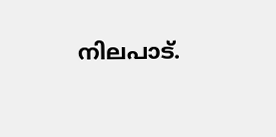നിലപാട്.